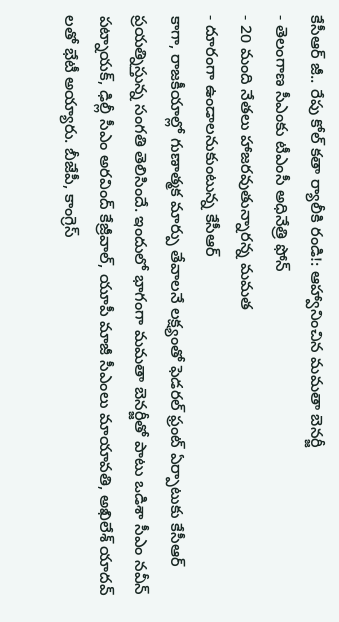కేసీఆర్ జీ.. రేపు కోల్ కతా ర్యాలీకి రండి!: ఆహ్వానించిన మమతా బెనర్జీ
- తెలంగాణ సీఎంకు టీఎంసీ అధినేత్రి ఫోన్
- 20 మంది నేతలు హాజరవుతున్నారన్న మమత
- దూరంగా ఉండాలనుకుంటున్న కేసీఆర్
కాగా, రాజకీయాల్లో గుణాత్మక మార్పు తేవాలనే లక్ష్యంతో ఫెడరల్ ఫ్రంట్ ఏర్పాటుకు కేసీఆర్ ప్రయత్నిస్తున్న సంగతి తెలిసిందే. ఇందులో భాగంగా మమతా బెనర్జీతో పాటు ఒడిశా సీఎం నవీన్ పట్నాయక్, ఢిల్లీ సీఎం అరవింద్ కేజ్రీవాల్, యూపీ మాజీ సీఎంలు మాయావతి, అఖిలేశ్ యాదవ్ లతో భేటీ అయ్యారు. బీజేపీ, కాంగ్రెస్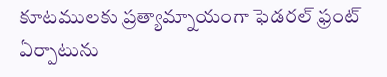కూటములకు ప్రత్యామ్నాయంగా ఫెడరల్ ఫ్రంట్ ఏర్పాటును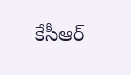కేసీఆర్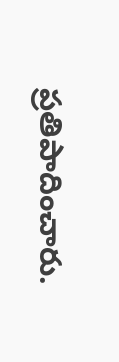ప్రతిపాదించారు.